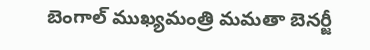బెంగాల్ ముఖ్యమంత్రి మమతా బెనర్జీ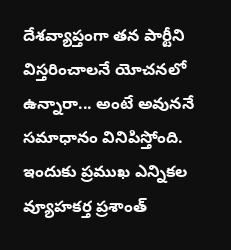దేశవ్యాప్తంగా తన పార్టీని విస్తరించాలనే యోచనలో ఉన్నారా... అంటే అవుననే సమాధానం వినిపిస్తోంది. ఇందుకు ప్రముఖ ఎన్నికల వ్యూహకర్త ప్రశాంత్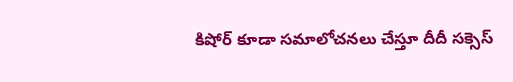కిషోర్ కూడా సమాలోచనలు చేస్తూ దీదీ సక్సెస్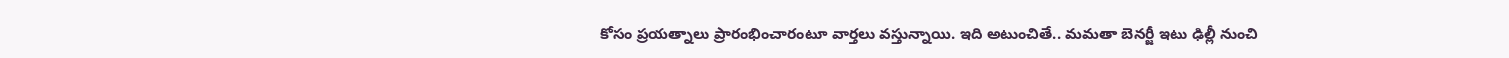కోసం ప్రయత్నాలు ప్రారంభించారంటూ వార్తలు వస్తున్నాయి. ఇది అటుంచితే.. మమతా బెనర్జీ ఇటు ఢిల్లీ నుంచి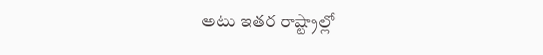అటు ఇతర రాష్ట్రాల్లో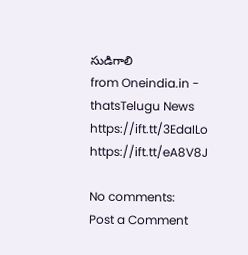సుడిగాలి
from Oneindia.in - thatsTelugu News https://ift.tt/3EdaILo
https://ift.tt/eA8V8J

No comments:
Post a Comment